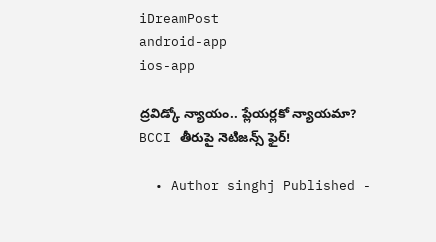iDreamPost
android-app
ios-app

ద్రవిడ్కో న్యాయం.. ప్లేయర్లకో న్యాయమా? BCCI తీరుపై నెటిజన్స్ ఫైర్!

  • Author singhj Published -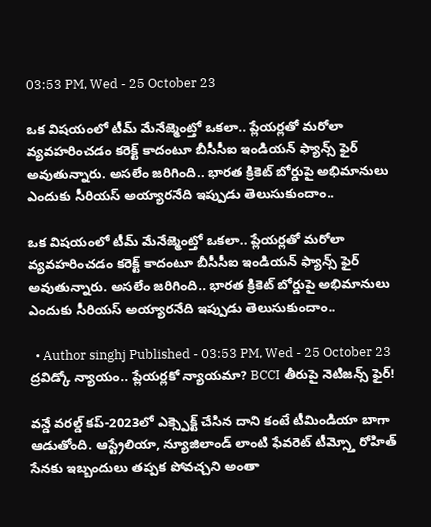03:53 PM, Wed - 25 October 23

ఒక విషయంలో టీమ్ మేనేజ్మెంట్తో ఒకలా.. ప్లేయర్లతో మరోలా వ్యవహరించడం కరెక్ట్ కాదంటూ బీసీసీఐ ఇండియన్ ఫ్యాన్స్ ఫైర్ అవుతున్నారు. అసలేం జరిగింది.. భారత క్రికెట్ బోర్డుపై అభిమానులు ఎందుకు సీరియస్ అయ్యారనేది ఇప్పుడు తెలుసుకుందాం..

ఒక విషయంలో టీమ్ మేనేజ్మెంట్తో ఒకలా.. ప్లేయర్లతో మరోలా వ్యవహరించడం కరెక్ట్ కాదంటూ బీసీసీఐ ఇండియన్ ఫ్యాన్స్ ఫైర్ అవుతున్నారు. అసలేం జరిగింది.. భారత క్రికెట్ బోర్డుపై అభిమానులు ఎందుకు సీరియస్ అయ్యారనేది ఇప్పుడు తెలుసుకుందాం..

  • Author singhj Published - 03:53 PM, Wed - 25 October 23
ద్రవిడ్కో న్యాయం.. ప్లేయర్లకో న్యాయమా? BCCI తీరుపై నెటిజన్స్ ఫైర్!

వన్డే వరల్డ్ కప్-2023లో ఎక్స్పెక్ట్ చేసిన దాని కంటే టీమిండియా బాగా ఆడుతోంది. ఆస్ట్రేలియా, న్యూజిలాండ్ లాంటి ఫేవరెట్ టీమ్స్తో రోహిత్ సేనకు ఇబ్బందులు తప్పక పోవచ్చని అంతా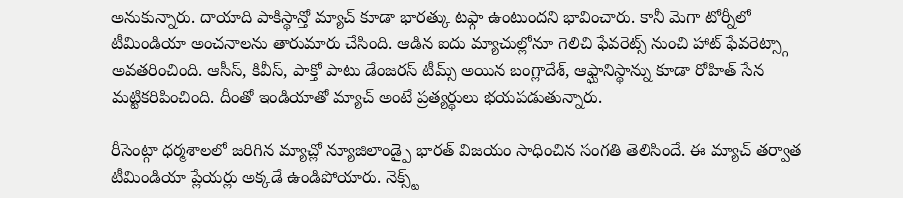అనుకున్నారు. దాయాది పాకిస్థాన్తో మ్యాచ్ కూడా భారత్కు టఫ్గా ఉంటుందని భావించారు. కానీ మెగా టోర్నీలో టీమిండియా అంచనాలను తారుమారు చేసింది. ఆడిన ఐదు మ్యాచుల్లోనూ గెలిచి ఫేవరెట్స్ నుంచి హాట్ ఫేవరెట్స్గా అవతరించింది. ఆసీస్, కివీస్, పాక్తో పాటు డేంజరస్ టీమ్స్ అయిన బంగ్లాదేశ్, ఆఫ్ఘానిస్థాన్ను కూడా రోహిత్ సేన మట్టికరిపించింది. దీంతో ఇండియాతో మ్యాచ్ అంటే ప్రత్యర్థులు భయపడుతున్నారు.

రీసెంట్గా ధర్మశాలలో జరిగిన మ్యాచ్లో న్యూజిలాండ్పై భారత్ విజయం సాధించిన సంగతి తెలిసిందే. ఈ మ్యాచ్ తర్వాత టీమిండియా ప్లేయర్లు అక్కడే ఉండిపోయారు. నెక్స్ట్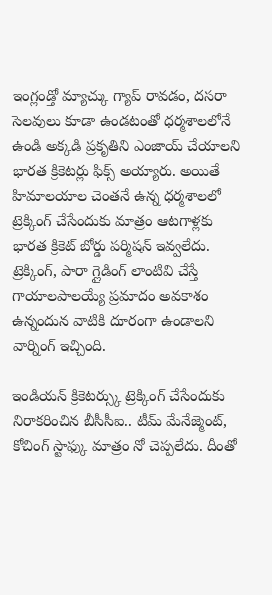ఇంగ్లండ్తో మ్యాచ్కు గ్యాప్ రావడం, దసరా సెలవులు కూడా ఉండటంతో ధర్మశాలలోనే ఉండి అక్కడి ప్రకృతిని ఎంజాయ్ చేయాలని భారత క్రికెటర్లు ఫిక్స్ అయ్యారు. అయితే హిమాలయాల చెంతనే ఉన్న ధర్మశాలలో ట్రెక్కింగ్ చేసేందుకు మాత్రం ఆటగాళ్లకు భారత క్రికెట్ బోర్డు పర్మిషన్ ఇవ్వలేదు. ట్రెక్కింగ్, పారా గ్లైడింగ్ లాంటివి చేస్తే గాయాలపాలయ్యే ప్రమాదం అవకాశం ఉన్నందున వాటికి దూరంగా ఉండాలని వార్నింగ్ ఇచ్చింది.

ఇండియన్ క్రికెటర్స్కు ట్రెక్కింగ్ చేసేందుకు నిరాకరించిన బీసీసీఐ.. టీమ్ మేనేజ్మెంట్, కోచింగ్ స్టాఫ్కు మాత్రం నో చెప్పలేదు. దీంతో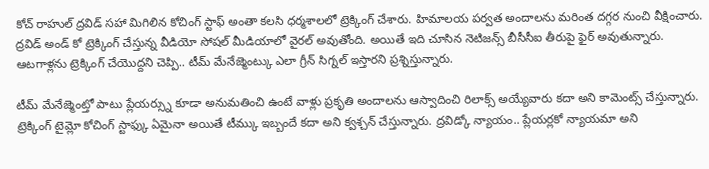కోచ్ రాహుల్ ద్రవిడ్ సహా మిగిలిన కోచింగ్ స్టాఫ్ అంతా కలసి ధర్మశాలలో ట్రెక్కింగ్ చేశారు. హిమాలయ పర్వత అందాలను మరింత దగ్గర నుంచి వీక్షించారు. ద్రవిడ్ అండ్ కో ట్రెక్కింగ్ చేస్తున్న వీడియో సోషల్ మీడియాలో వైరల్ అవుతోంది. అయితే ఇది చూసిన నెటిజన్స్ బీసీసీఐ తీరుపై ఫైర్ అవుతున్నారు. ఆటగాళ్లను ట్రెక్కింగ్ చేయొద్దని చెప్పి.. టీమ్ మేనేజ్మెంట్కు ఎలా గ్రీన్ సిగ్నల్ ఇస్తారని ప్రశ్నిస్తున్నారు.

టీమ్ మేనేజ్మెంట్తో పాటు ప్లేయర్స్ను కూడా అనుమతించి ఉంటే వాళ్లు ప్రకృతి అందాలను ఆస్వాదించి రిలాక్స్ అయ్యేవారు కదా అని కామెంట్స్ చేస్తున్నారు. ట్రెక్కింగ్ టైమ్లో కోచింగ్ స్టాఫ్కు ఏమైనా అయితే టీమ్కు ఇబ్బందే కదా అని క్వశ్చన్ చేస్తున్నారు. ద్రవిడ్కో న్యాయం.. ప్లేయర్లకో న్యాయమా అని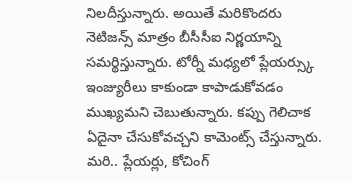నిలదీస్తున్నారు. అయితే మరికొందరు నెటిజన్స్ మాత్రం బీసీసీఐ నిర్ణయాన్ని సమర్థిస్తున్నారు. టోర్నీ మధ్యలో ప్లేయర్స్కు ఇంజ్యురీలు కాకుండా కాపాడుకోవడం ముఖ్యమని చెబుతున్నారు. కప్పు గెలిచాక ఏదైనా చేసుకోవచ్చని కామెంట్స్ చేస్తున్నారు. మరి.. ప్లేయర్లు, కోచింగ్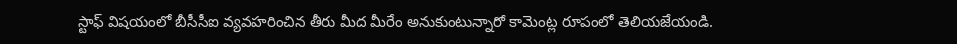స్టాఫ్ విషయంలో బీసీసీఐ వ్యవహరించిన తీరు మీద మీరేం అనుకుంటున్నారో కామెంట్ల రూపంలో తెలియజేయండి.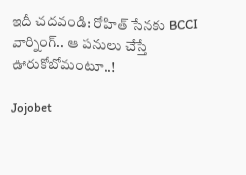ఇదీ చదవండి: రోహిత్ సేనకు BCCI వార్నింగ్.. ఆ పనులు చేస్తే ఊరుకోబోమంటూ..!

Jojobet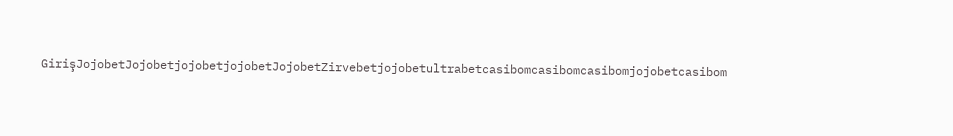GirişJojobetJojobetjojobetjojobetJojobetZirvebetjojobetultrabetcasibomcasibomcasibomjojobetcasibom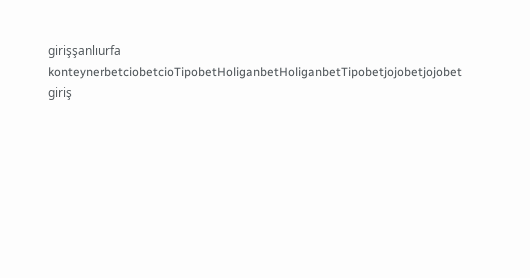girişşanlıurfa konteynerbetciobetcioTipobetHoliganbetHoliganbetTipobetjojobetjojobet giriş